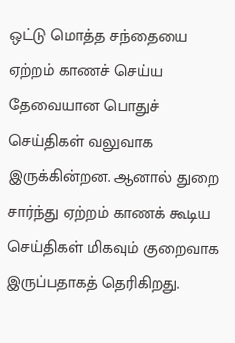ஒட்டு மொத்த சந்தையை ஏற்றம் காணச் செய்ய தேவையான பொதுச் செய்திகள் வலுவாக இருக்கின்றன. ஆனால் துறை சார்ந்து ஏற்றம் காணக் கூடிய செய்திகள் மிகவும் குறைவாக இருப்பதாகத் தெரிகிறது.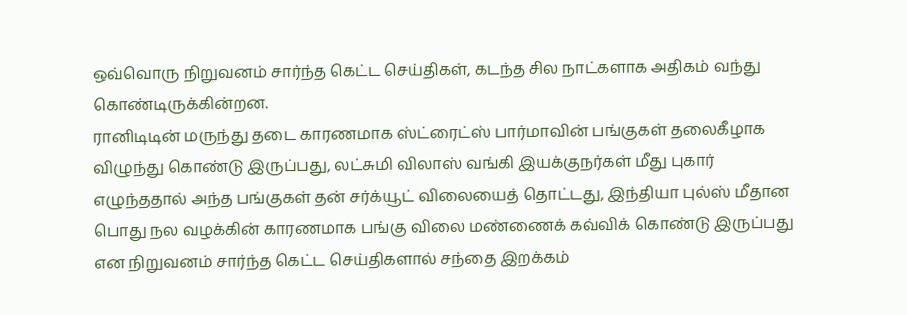ஒவ்வொரு நிறுவனம் சார்ந்த கெட்ட செய்திகள், கடந்த சில நாட்களாக அதிகம் வந்து கொண்டிருக்கின்றன.
ரானிடிடின் மருந்து தடை காரணமாக ஸ்ட்ரைட்ஸ் பார்மாவின் பங்குகள் தலைகீழாக விழுந்து கொண்டு இருப்பது, லட்சுமி விலாஸ் வங்கி இயக்குநர்கள் மீது புகார் எழுந்ததால் அந்த பங்குகள் தன் சர்க்யூட் விலையைத் தொட்டது, இந்தியா புல்ஸ் மீதான பொது நல வழக்கின் காரணமாக பங்கு விலை மண்ணைக் கவ்விக் கொண்டு இருப்பது என நிறுவனம் சார்ந்த கெட்ட செய்திகளால் சந்தை இறக்கம்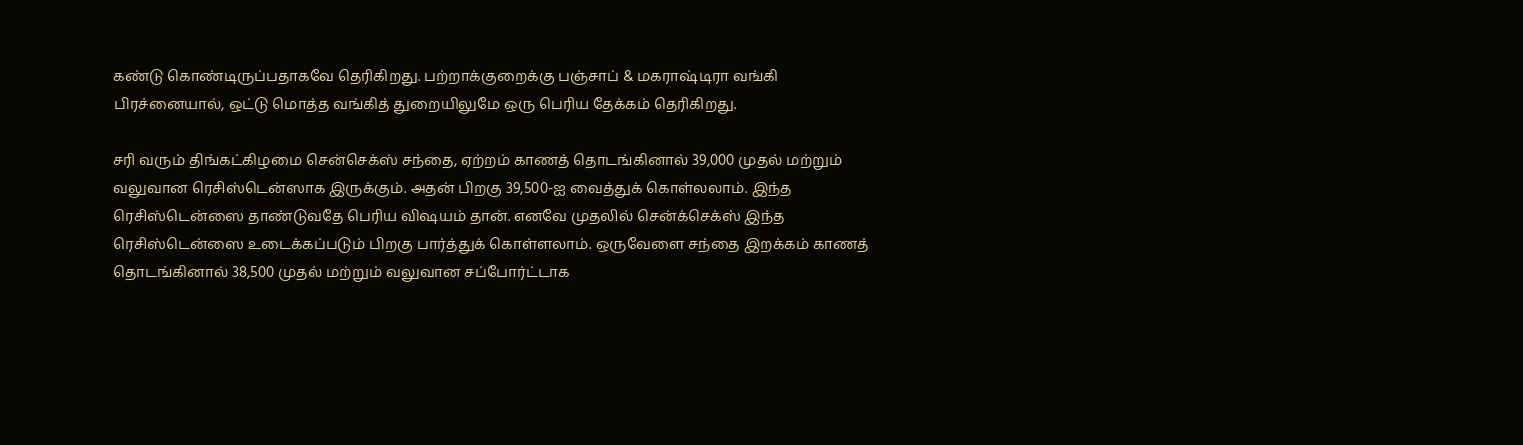கண்டு கொண்டிருப்பதாகவே தெரிகிறது. பற்றாக்குறைக்கு பஞ்சாப் & மகராஷ்டிரா வங்கி பிரச்னையால், ஒட்டு மொத்த வங்கித் துறையிலுமே ஒரு பெரிய தேக்கம் தெரிகிறது.

சரி வரும் திங்கட்கிழமை சென்செக்ஸ் சந்தை, ஏற்றம் காணத் தொடங்கினால் 39,000 முதல் மற்றும் வலுவான ரெசிஸ்டென்ஸாக இருக்கும். அதன் பிறகு 39,500-ஐ வைத்துக் கொள்லலாம். இந்த ரெசிஸ்டென்ஸை தாண்டுவதே பெரிய விஷயம் தான். எனவே முதலில் சென்க்செக்ஸ் இந்த ரெசிஸ்டென்ஸை உடைக்கப்படும் பிறகு பார்த்துக் கொள்ளலாம். ஒருவேளை சந்தை இறக்கம் காணத் தொடங்கினால் 38,500 முதல் மற்றும் வலுவான சப்போர்ட்டாக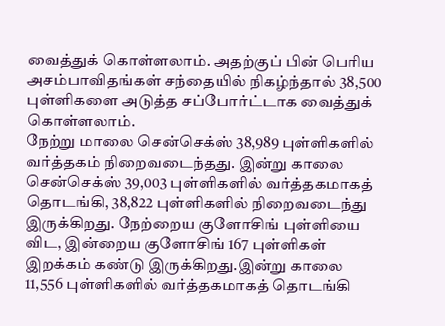வைத்துக் கொள்ளலாம். அதற்குப் பின் பெரிய அசம்பாவிதங்கள் சந்தையில் நிகழ்ந்தால் 38,500 புள்ளிகளை அடுத்த சப்போர்ட்டாக வைத்துக் கொள்ளலாம்.
நேற்று மாலை சென்செக்ஸ் 38,989 புள்ளிகளில் வர்த்தகம் நிறைவடைந்தது. இன்று காலை சென்செக்ஸ் 39,003 புள்ளிகளில் வர்த்தகமாகத் தொடங்கி, 38,822 புள்ளிகளில் நிறைவடைந்து இருக்கிறது. நேற்றைய குளோசிங் புள்ளியை விட, இன்றைய குளோசிங் 167 புள்ளிகள் இறக்கம் கண்டு இருக்கிறது.இன்று காலை 11,556 புள்ளிகளில் வர்த்தகமாகத் தொடங்கி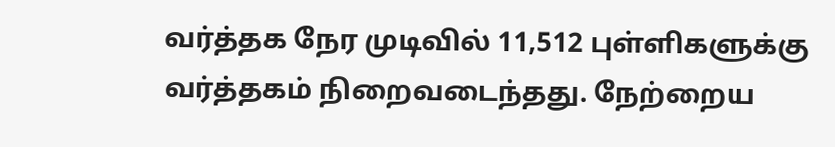வர்த்தக நேர முடிவில் 11,512 புள்ளிகளுக்கு வர்த்தகம் நிறைவடைந்தது. நேற்றைய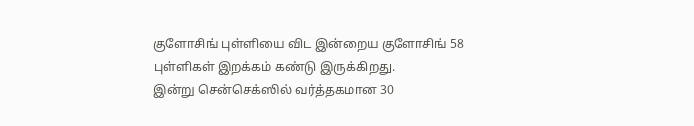குளோசிங் புள்ளியை விட இன்றைய குளோசிங் 58 புள்ளிகள் இறக்கம் கண்டு இருக்கிறது.
இன்று சென்செக்ஸில் வர்த்தகமான 30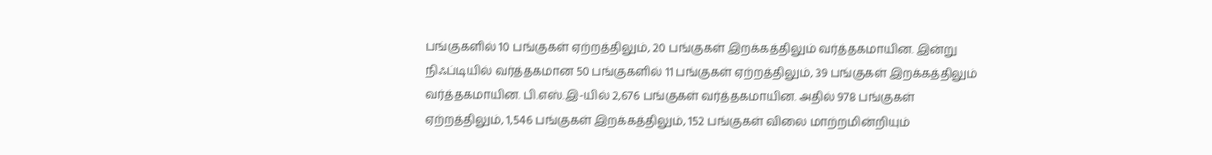பங்குகளில் 10 பங்குகள் ஏற்றத்திலும், 20 பங்குகள் இறக்கத்திலும் வர்த்தகமாயின. இன்று நிஃப்டியில் வர்த்தகமான 50 பங்குகளில் 11 பங்குகள் ஏற்றத்திலும், 39 பங்குகள் இறக்கத்திலும் வர்த்தகமாயின. பி.எஸ்.இ-யில் 2,676 பங்குகள் வர்த்தகமாயின. அதில் 978 பங்குகள் ஏற்றத்திலும், 1,546 பங்குகள் இறக்கத்திலும், 152 பங்குகள் விலை மாற்றமின்றியும்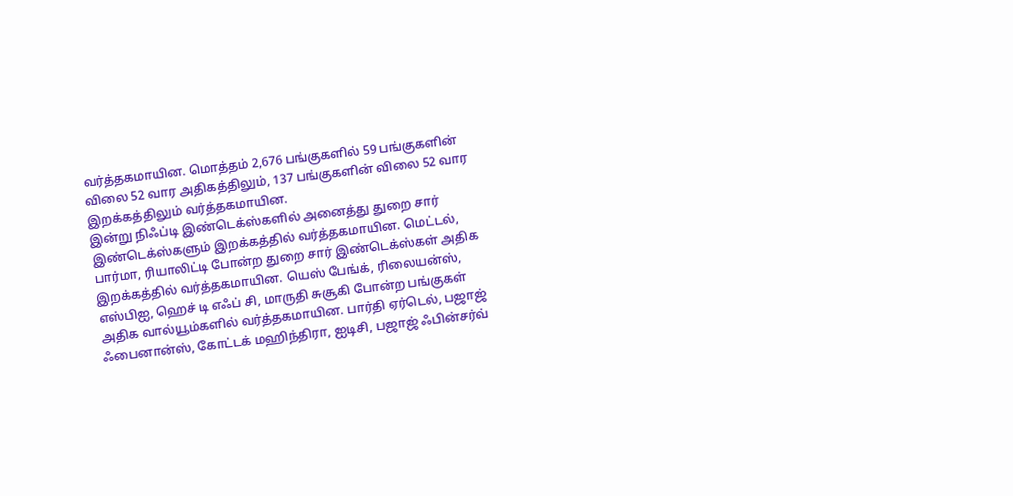வர்த்தகமாயின. மொத்தம் 2,676 பங்குகளில் 59 பங்குகளின் விலை 52 வார அதிகத்திலும், 137 பங்குகளின் விலை 52 வார இறக்கத்திலும் வர்த்தகமாயின.
இன்று நிஃப்டி இண்டெக்ஸ்களில் அனைத்து துறை சார் இண்டெக்ஸ்களும் இறக்கத்தில் வர்த்தகமாயின. மெட்டல், பார்மா, ரியாலிட்டி போன்ற துறை சார் இண்டெக்ஸ்கள் அதிக இறக்கத்தில் வர்த்தகமாயின. யெஸ் பேங்க், ரிலையன்ஸ், எஸ்பிஐ, ஹெச் டி எஃப் சி, மாருதி சுசூகி போன்ற பங்குகள் அதிக வால்யூம்களில் வர்த்தகமாயின. பார்தி ஏர்டெல், பஜாஜ் ஃபைனான்ஸ், கோட்டக் மஹிந்திரா, ஐடிசி, பஜாஜ் ஃபின்சர்வ்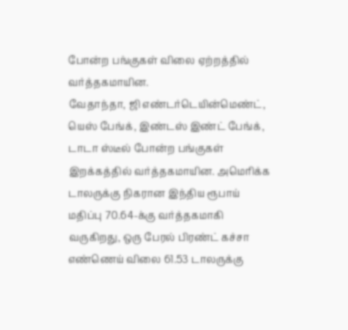போன்ற பங்குகள் விலை ஏற்றத்தில் வர்த்தகமாயின.
வேதாந்தா, ஜி எண்டர்டெயின்மெண்ட், யெஸ் பேங்க், இண்டஸ் இண்ட் பேங்க், டாடா ஸ்டீல் போன்ற பங்குகள் இறக்கத்தில் வர்த்தகமாயின. அமெரிக்க டாலருக்கு நிகரான இந்திய ரூபாய் மதிப்பு 70.64-க்கு வர்த்தகமாகி வருகிறது, ஒரு பேரல் பிரண்ட் கச்சா எண்ணெய் விலை 61.53 டாலருக்கு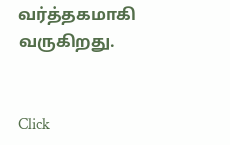வர்த்தகமாகி வருகிறது.


Click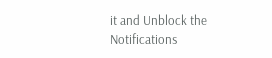it and Unblock the Notifications